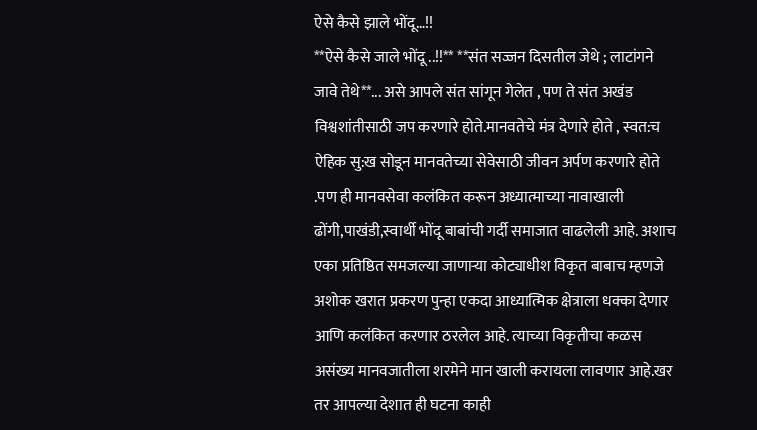ऐसे कैसे झाले भोंदू…!!
**ऐसे कैसे जाले भोंदू ..!!** **संत सज्जन दिसतील जेथे ; लाटांगने जावे तेथे**... असे आपले संत सांगून गेलेत , पण ते संत अखंड विश्वशांतीसाठी जप करणारे होते.मानवतेचे मंत्र देणारे होते , स्वत:च ऐहिक सु:ख सोडून मानवतेच्या सेवेसाठी जीवन अर्पण करणारे होते .पण ही मानवसेवा कलंकित करून अध्यात्माच्या नावाखाली ढोंगी,पाखंडी,स्वार्थी भोंदू बाबांची गर्दी समाजात वाढलेली आहे. अशाच एका प्रतिष्ठित समजल्या जाणाऱ्या कोट्याधीश विकृत बाबाच म्हणजे अशोक खरात प्रकरण पुन्हा एकदा आध्यात्मिक क्षेत्राला धक्का देणार आणि कलंकित करणार ठरलेल आहे. त्याच्या विकृतीचा कळस असंख्य मानवजातीला शरमेने मान खाली करायला लावणार आहे.खर तर आपल्या देशात ही घटना काही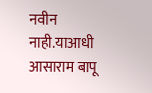नवीन नाही.याआधी आसाराम बापू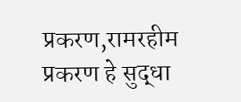प्रकरण,रामरहीम प्रकरण हे सुद्धा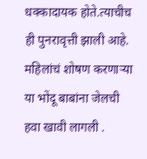धक्कादायक होते.त्याचीच ही पुनरावृत्ती झाली आहे. महिलांचं शोषण करणाऱ्या या भोंदू बाबांना जेलची हवा खावी लागली .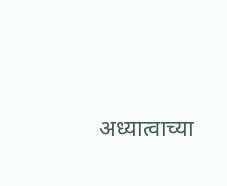अध्यात्वाच्या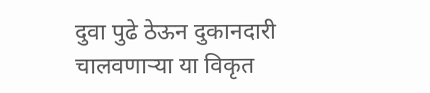दुवा पुढे ठेऊन दुकानदारी चालवणाऱ्या या विकृत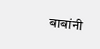बाबांनी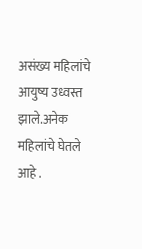असंख्य महिलांचे आयुष्य उध्वस्त झाले.अनेक महिलांचे घेतले आहे .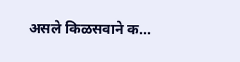असले किळसवाने क...